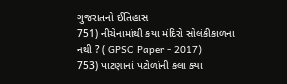ગુજરાતનો ઈતિહાસ
751) નીચેનામાંથી કયા મંદિરો સોલંકીકાળના નથી ? ( GPSC Paper - 2017)
753) પાટણાનાં પટોળાંની કલા ક્યા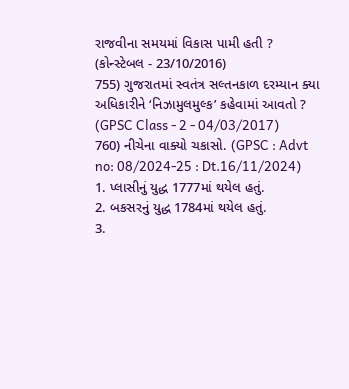રાજવીના સમયમાં વિકાસ પામી હતી ? (કોન્સ્ટેબલ - 23/10/2016)
755) ગુજરાતમાં સ્વતંત્ર સલ્તનકાળ દરમ્યાન ક્યા અધિકારીને ‘નિઝામુલમુલ્ક’ કહેવામાં આવતો ? (GPSC Class - 2 - 04/03/2017)
760) નીચેના વાક્યો ચકાસો. (GPSC : Advt no: 08/2024-25 : Dt.16/11/2024)
1. પ્લાસીનું યુદ્ધ 1777માં થયેલ હતું.
2. બકસરનું યુદ્ધ 1784માં થયેલ હતું.
3.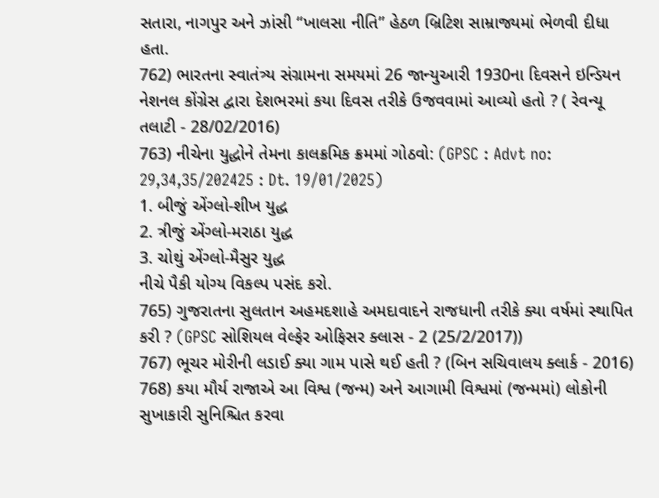સતારા, નાગપુર અને ઝાંસી “ખાલસા નીતિ” હેઠળ બ્રિટિશ સામ્રાજ્યમાં ભેળવી દીધા હતા.
762) ભારતના સ્વાતંત્ર્ય સંગ્રામના સમયમાં 26 જાન્યુઆરી 1930ના દિવસને ઇન્ડિયન નેશનલ કોંગ્રેસ દ્વારા દેશભરમાં કયા દિવસ તરીકે ઉજવવામાં આવ્યો હતો ? ( રેવન્યૂ તલાટી - 28/02/2016)
763) નીચેના યુદ્ધોને તેમના કાલક્રમિક ક્રમમાં ગોઠવો: (GPSC : Advt no: 29,34,35/202425 : Dt. 19/01/2025)
1. બીજું એંગ્લો-શીખ યુદ્ધ
2. ત્રીજું એંગ્લો-મરાઠા યુદ્ધ
3. ચોથું એંગ્લો-મૈસુર યુદ્ધ
નીચે પૈકી યોગ્ય વિકલ્પ પસંદ કરો.
765) ગુજરાતના સુલતાન અહમદશાહે અમદાવાદને રાજધાની તરીકે ક્યા વર્ષમાં સ્થાપિત કરી ? (GPSC સોશિયલ વેલ્ફેર ઓફિસર ક્લાસ - 2 (25/2/2017))
767) ભૂચર મોરીની લડાઈ ક્યા ગામ પાસે થઈ હતી ? (બિન સચિવાલય ક્લાર્ક - 2016)
768) કયા મૌર્ય રાજાએ આ વિશ્વ (જન્મ) અને આગામી વિશ્વમાં (જન્મમાં) લોકોની સુખાકારી સુનિશ્ચિત કરવા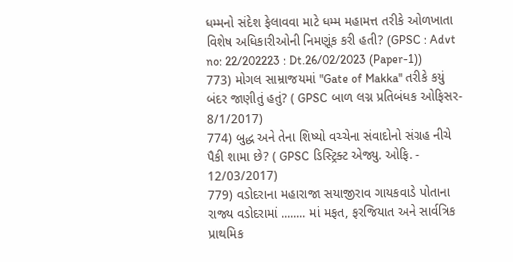ધમ્મનો સંદેશ ફેલાવવા માટે ધમ્મ મહામત્ત તરીકે ઓળખાતા વિશેષ અધિકારીઓની નિમણૂંક કરી હતી? (GPSC : Advt no: 22/202223 : Dt.26/02/2023 (Paper-1))
773) મોગલ સામ્રાજયમાં "Gate of Makka'' તરીકે કયું બંદર જાણીતું હતું? ( GPSC બાળ લગ્ન પ્રતિબંધક ઓફિસર- 8/1/2017)
774) બુદ્ધ અને તેના શિષ્યો વચ્ચેના સંવાદોનો સંગ્રહ નીચે પૈકી શામા છે? ( GPSC ડિસ્ટ્રિક્ટ એજ્યુ. ઓફિ. - 12/03/2017)
779) વડોદરાના મહારાજા સયાજીરાવ ગાયકવાડે પોતાના રાજ્ય વડોદરામાં ........ માં મફત, ફરજિયાત અને સાર્વત્રિક પ્રાથમિક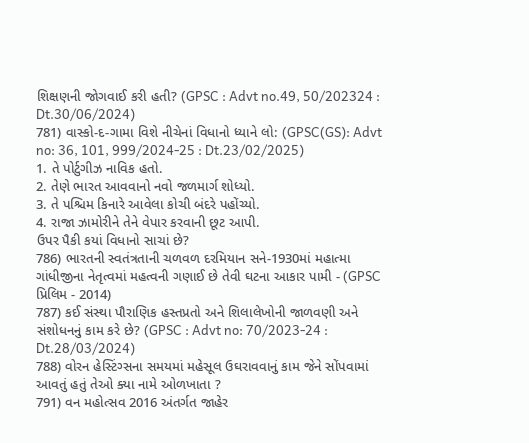શિક્ષણની જોગવાઈ કરી હતી? (GPSC : Advt no.49, 50/202324 : Dt.30/06/2024)
781) વાસ્કો-દ-ગામા વિશે નીચેનાં વિધાનો ધ્યાને લો: (GPSC(GS): Advt no: 36, 101, 999/2024-25 : Dt.23/02/2025)
1. તે પોર્ટુગીઝ નાવિક હતો.
2. તેણે ભારત આવવાનો નવો જળમાર્ગ શોધ્યો.
3. તે પશ્ચિમ કિનારે આવેલા કોચી બંદરે પહોંચ્યો.
4. રાજા ઝામોરીને તેને વેપાર કરવાની છૂટ આપી.
ઉપર પૈકી કયાં વિધાનો સાચાં છે?
786) ભારતની સ્વતંત્રતાની ચળવળ દરમિયાન સને-1930માં મહાત્મા ગાંધીજીના નેતૃત્વમાં મહત્વની ગણાઈ છે તેવી ઘટના આકાર પામી - (GPSC પ્રિલિમ - 2014)
787) કઈ સંસ્થા પૌરાણિક હસ્તપ્રતો અને શિલાલેખોની જાળવણી અને સંશોધનનું કામ કરે છે? (GPSC : Advt no: 70/2023-24 : Dt.28/03/2024)
788) વોરન હેસ્ટિંગ્સના સમયમાં મહેસૂલ ઉઘરાવવાનું કામ જેને સોંપવામાં આવતું હતું તેઓ ક્યા નામે ઓળખાતા ?
791) વન મહોત્સવ 2016 અંતર્ગત જાહેર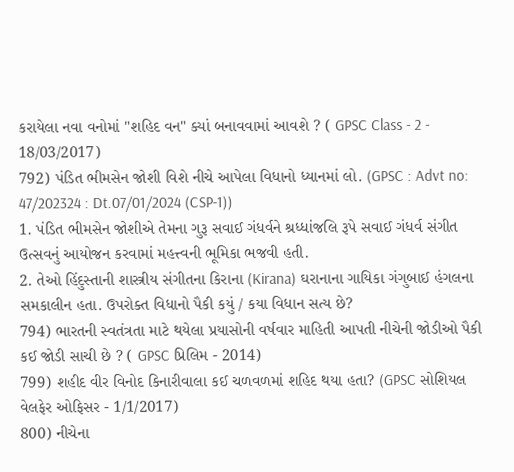કરાયેલા નવા વનોમાં "શહિદ વન" ક્યાં બનાવવામાં આવશે ? ( GPSC Class - 2 - 18/03/2017)
792) પંડિત ભીમસેન જોશી વિશે નીચે આપેલા વિધાનો ધ્યાનમાં લો. (GPSC : Advt no: 47/202324 : Dt.07/01/2024 (CSP-1))
1. પંડિત ભીમસેન જોશીએ તેમના ગુરૂ સવાઈ ગંધર્વને શ્રધ્ધાંજલિ રૂપે સવાઈ ગંધર્વ સંગીત ઉત્સવનું આયોજન કરવામાં મહત્ત્વની ભૂમિકા ભજવી હતી.
2. તેઓ હિંદુસ્તાની શાસ્ત્રીય સંગીતના કિરાના (Kirana) ઘરાનાના ગાયિકા ગંગુબાઈ હંગલના સમકાલીન હતા. ઉપરોક્ત વિધાનો પૈકી કયું / કયા વિધાન સત્ય છે?
794) ભારતની સ્વતંત્રતા માટે થયેલા પ્રયાસોની વર્ષવાર માહિતી આપતી નીચેની જોડીઓ પૈકી કઈ જોડી સાચી છે ? ( GPSC પ્રિલિમ - 2014)
799) શહીદ વીર વિનોદ કિનારીવાલા કઈ ચળવળમાં શહિદ થયા હતા? (GPSC સોશિયલ વેલફેર ઓફિસર - 1/1/2017)
800) નીચેના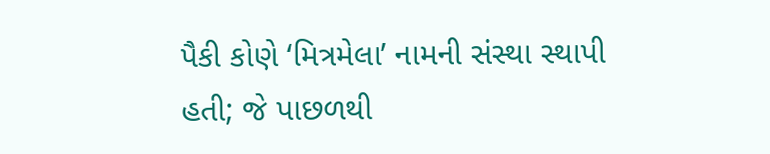પૈકી કોણે ‘મિત્રમેલા’ નામની સંસ્થા સ્થાપી હતી; જે પાછળથી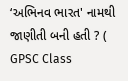‘અભિનવ ભારત' નામથી જાણીતી બની હતી ? ( GPSC Class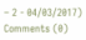– 2 - 04/03/2017)
Comments (0)